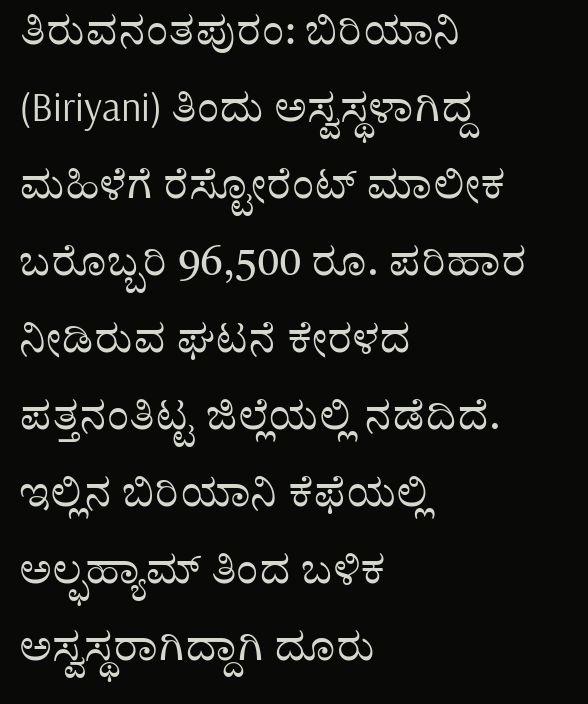ತಿರುವನಂತಪುರಂ: ಬಿರಿಯಾನಿ (Biriyani) ತಿಂದು ಅಸ್ವಸ್ಥಳಾಗಿದ್ದ ಮಹಿಳೆಗೆ ರೆಸ್ಟೋರೆಂಟ್ ಮಾಲೀಕ ಬರೊಬ್ಬರಿ 96,500 ರೂ. ಪರಿಹಾರ ನೀಡಿರುವ ಘಟನೆ ಕೇರಳದ ಪತ್ತನಂತಿಟ್ಟ ಜಿಲ್ಲೆಯಲ್ಲಿ ನಡೆದಿದೆ.
ಇಲ್ಲಿನ ಬಿರಿಯಾನಿ ಕೆಫೆಯಲ್ಲಿ ಅಲ್ಫಹ್ಯಾಮ್ ತಿಂದ ಬಳಿಕ ಅಸ್ವಸ್ಥರಾಗಿದ್ದಾಗಿ ದೂರು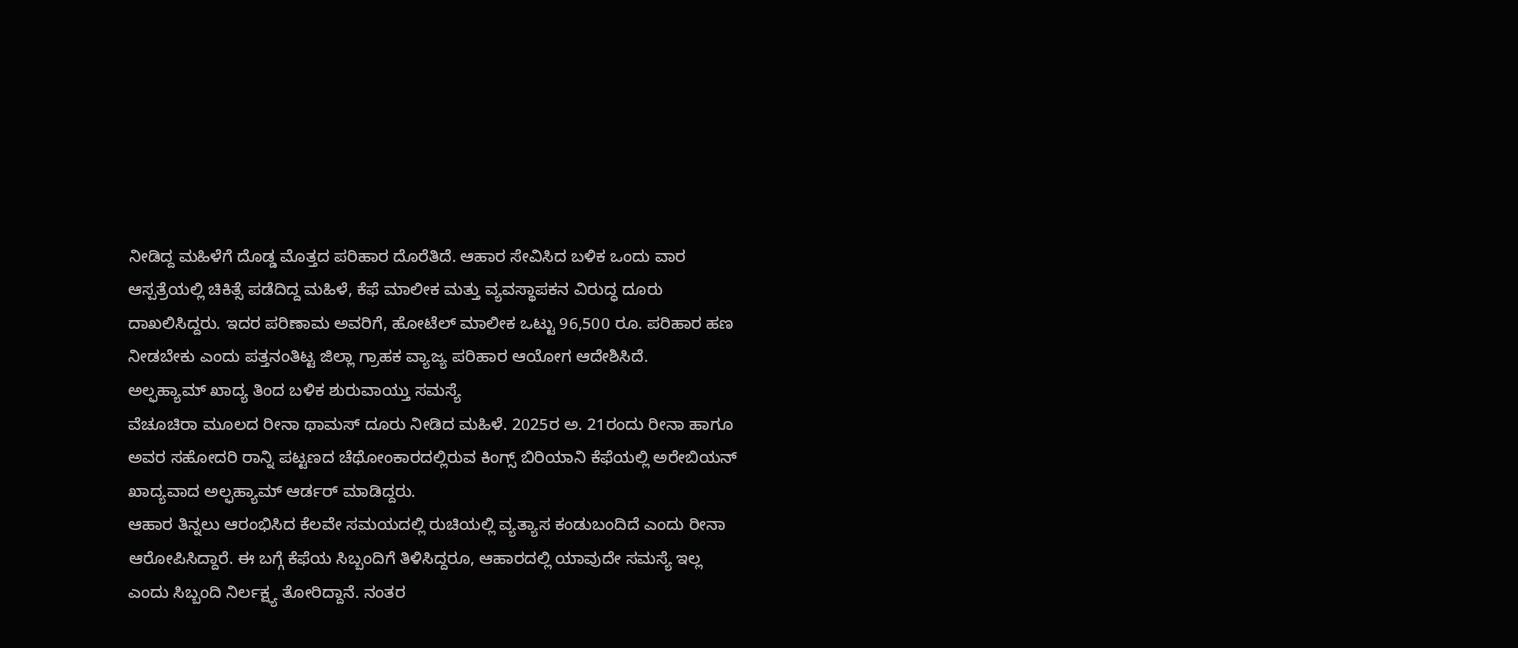ನೀಡಿದ್ದ ಮಹಿಳೆಗೆ ದೊಡ್ಡ ಮೊತ್ತದ ಪರಿಹಾರ ದೊರೆತಿದೆ. ಆಹಾರ ಸೇವಿಸಿದ ಬಳಿಕ ಒಂದು ವಾರ ಆಸ್ಪತ್ರೆಯಲ್ಲಿ ಚಿಕಿತ್ಸೆ ಪಡೆದಿದ್ದ ಮಹಿಳೆ, ಕೆಫೆ ಮಾಲೀಕ ಮತ್ತು ವ್ಯವಸ್ಥಾಪಕನ ವಿರುದ್ಧ ದೂರು ದಾಖಲಿಸಿದ್ದರು. ಇದರ ಪರಿಣಾಮ ಅವರಿಗೆ, ಹೋಟೆಲ್ ಮಾಲೀಕ ಒಟ್ಟು 96,500 ರೂ. ಪರಿಹಾರ ಹಣ ನೀಡಬೇಕು ಎಂದು ಪತ್ತನಂತಿಟ್ಟ ಜಿಲ್ಲಾ ಗ್ರಾಹಕ ವ್ಯಾಜ್ಯ ಪರಿಹಾರ ಆಯೋಗ ಆದೇಶಿಸಿದೆ.
ಅಲ್ಫಹ್ಯಾಮ್ ಖಾದ್ಯ ತಿಂದ ಬಳಿಕ ಶುರುವಾಯ್ತು ಸಮಸ್ಯೆ
ವೆಚೂಚಿರಾ ಮೂಲದ ರೀನಾ ಥಾಮಸ್ ದೂರು ನೀಡಿದ ಮಹಿಳೆ. 2025ರ ಅ. 21ರಂದು ರೀನಾ ಹಾಗೂ ಅವರ ಸಹೋದರಿ ರಾನ್ನಿ ಪಟ್ಟಣದ ಚೆಥೋಂಕಾರದಲ್ಲಿರುವ ಕಿಂಗ್ಸ್ ಬಿರಿಯಾನಿ ಕೆಫೆಯಲ್ಲಿ ಅರೇಬಿಯನ್ ಖಾದ್ಯವಾದ ಅಲ್ಫಹ್ಯಾಮ್ ಆರ್ಡರ್ ಮಾಡಿದ್ದರು.
ಆಹಾರ ತಿನ್ನಲು ಆರಂಭಿಸಿದ ಕೆಲವೇ ಸಮಯದಲ್ಲಿ ರುಚಿಯಲ್ಲಿ ವ್ಯತ್ಯಾಸ ಕಂಡುಬಂದಿದೆ ಎಂದು ರೀನಾ ಆರೋಪಿಸಿದ್ದಾರೆ. ಈ ಬಗ್ಗೆ ಕೆಫೆಯ ಸಿಬ್ಬಂದಿಗೆ ತಿಳಿಸಿದ್ದರೂ, ಆಹಾರದಲ್ಲಿ ಯಾವುದೇ ಸಮಸ್ಯೆ ಇಲ್ಲ ಎಂದು ಸಿಬ್ಬಂದಿ ನಿರ್ಲಕ್ಷ್ಯ ತೋರಿದ್ದಾನೆ. ನಂತರ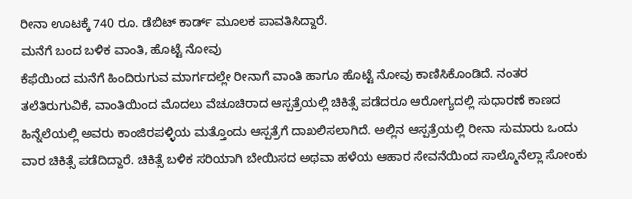ರೀನಾ ಊಟಕ್ಕೆ 740 ರೂ. ಡೆಬಿಟ್ ಕಾರ್ಡ್ ಮೂಲಕ ಪಾವತಿಸಿದ್ದಾರೆ.
ಮನೆಗೆ ಬಂದ ಬಳಿಕ ವಾಂತಿ, ಹೊಟ್ಟೆ ನೋವು
ಕೆಫೆಯಿಂದ ಮನೆಗೆ ಹಿಂದಿರುಗುವ ಮಾರ್ಗದಲ್ಲೇ ರೀನಾಗೆ ವಾಂತಿ ಹಾಗೂ ಹೊಟ್ಟೆ ನೋವು ಕಾಣಿಸಿಕೊಂಡಿದೆ. ನಂತರ ತಲೆತಿರುಗುವಿಕೆ, ವಾಂತಿಯಿಂದ ಮೊದಲು ವೆಚೂಚಿರಾದ ಆಸ್ಪತ್ರೆಯಲ್ಲಿ ಚಿಕಿತ್ಸೆ ಪಡೆದರೂ ಆರೋಗ್ಯದಲ್ಲಿ ಸುಧಾರಣೆ ಕಾಣದ ಹಿನ್ನೆಲೆಯಲ್ಲಿ ಅವರು ಕಾಂಜಿರಪಳ್ಳಿಯ ಮತ್ತೊಂದು ಆಸ್ಪತ್ರೆಗೆ ದಾಖಲಿಸಲಾಗಿದೆ. ಅಲ್ಲಿನ ಆಸ್ಪತ್ರೆಯಲ್ಲಿ ರೀನಾ ಸುಮಾರು ಒಂದು ವಾರ ಚಿಕಿತ್ಸೆ ಪಡೆದಿದ್ದಾರೆ. ಚಿಕಿತ್ಸೆ ಬಳಿಕ ಸರಿಯಾಗಿ ಬೇಯಿಸದ ಅಥವಾ ಹಳೆಯ ಆಹಾರ ಸೇವನೆಯಿಂದ ಸಾಲ್ಮೊನೆಲ್ಲಾ ಸೋಂಕು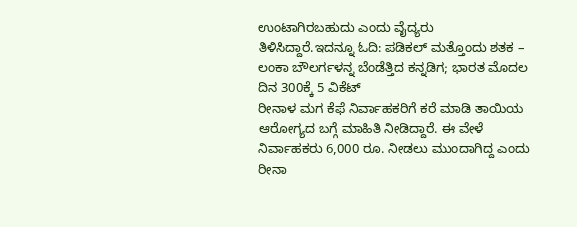ಉಂಟಾಗಿರಬಹುದು ಎಂದು ವೈದ್ಯರು ತಿಳಿಸಿದ್ದಾರೆ.ಇದನ್ನೂ ಓದಿ: ಪಡಿಕಲ್ ಮತ್ತೊಂದು ಶತಕ – ಲಂಕಾ ಬೌಲರ್ಗಳನ್ನ ಬೆಂಡೆತ್ತಿದ ಕನ್ನಡಿಗ; ಭಾರತ ಮೊದಲ ದಿನ 300ಕ್ಕೆ 5 ವಿಕೆಟ್
ರೀನಾಳ ಮಗ ಕೆಫೆ ನಿರ್ವಾಹಕರಿಗೆ ಕರೆ ಮಾಡಿ ತಾಯಿಯ ಆರೋಗ್ಯದ ಬಗ್ಗೆ ಮಾಹಿತಿ ನೀಡಿದ್ದಾರೆ. ಈ ವೇಳೆ ನಿರ್ವಾಹಕರು 6,000 ರೂ. ನೀಡಲು ಮುಂದಾಗಿದ್ದ ಎಂದು ರೀನಾ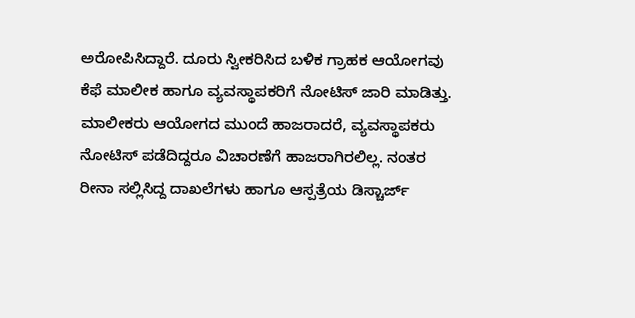ಅರೋಪಿಸಿದ್ದಾರೆ. ದೂರು ಸ್ವೀಕರಿಸಿದ ಬಳಿಕ ಗ್ರಾಹಕ ಆಯೋಗವು ಕೆಫೆ ಮಾಲೀಕ ಹಾಗೂ ವ್ಯವಸ್ಥಾಪಕರಿಗೆ ನೋಟಿಸ್ ಜಾರಿ ಮಾಡಿತ್ತು. ಮಾಲೀಕರು ಆಯೋಗದ ಮುಂದೆ ಹಾಜರಾದರೆ, ವ್ಯವಸ್ಥಾಪಕರು ನೋಟಿಸ್ ಪಡೆದಿದ್ದರೂ ವಿಚಾರಣೆಗೆ ಹಾಜರಾಗಿರಲಿಲ್ಲ. ನಂತರ ರೀನಾ ಸಲ್ಲಿಸಿದ್ದ ದಾಖಲೆಗಳು ಹಾಗೂ ಆಸ್ಪತ್ರೆಯ ಡಿಸ್ಚಾರ್ಜ್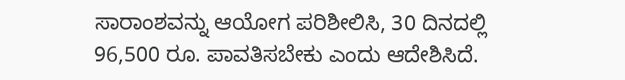ಸಾರಾಂಶವನ್ನು ಆಯೋಗ ಪರಿಶೀಲಿಸಿ, 30 ದಿನದಲ್ಲಿ 96,500 ರೂ. ಪಾವತಿಸಬೇಕು ಎಂದು ಆದೇಶಿಸಿದೆ.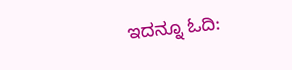ಇದನ್ನೂ ಓದಿ: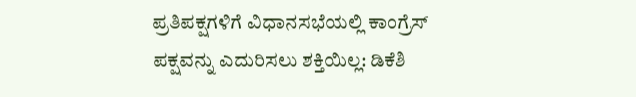ಪ್ರತಿಪಕ್ಷಗಳಿಗೆ ವಿಧಾನಸಭೆಯಲ್ಲಿ ಕಾಂಗ್ರೆಸ್ ಪಕ್ಷವನ್ನು ಎದುರಿಸಲು ಶಕ್ತಿಯಿಲ್ಲ: ಡಿಕೆಶಿ